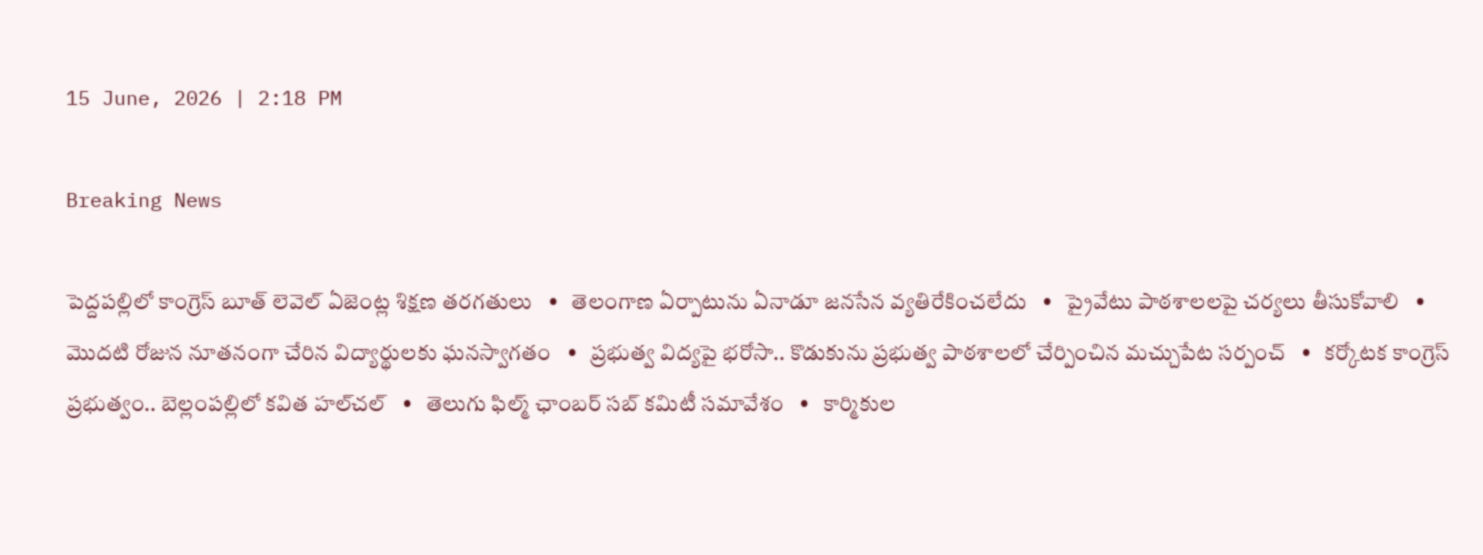15 June, 2026 | 2:18 PM

Breaking News

పెద్దపల్లిలో కాంగ్రెస్ బూత్ లెవెల్ ఏజెంట్ల శిక్షణ తరగతులు   •   తెలంగాణ ఏర్పాటును ఏనాడూ జనసేన వ్యతిరేకించలేదు   •   ప్రైవేటు పాఠశాలలపై చర్యలు తీసుకోవాలి   •   మొదటి రోజున నూతనంగా చేరిన విద్యార్థులకు ఘనస్వాగతం   •   ప్రభుత్వ విద్యపై భరోసా.. కొడుకును ప్రభుత్వ పాఠశాలలో చేర్పించిన మచ్చుపేట సర్పంచ్   •   కర్కోటక కాంగ్రెస్ ప్రభుత్వం.. బెల్లంపల్లిలో కవిత హల్‌చల్‌   •   తెలుగు ఫిల్మ్ ఛాంబర్ సబ్ కమిటీ సమావేశం   •   కార్మికుల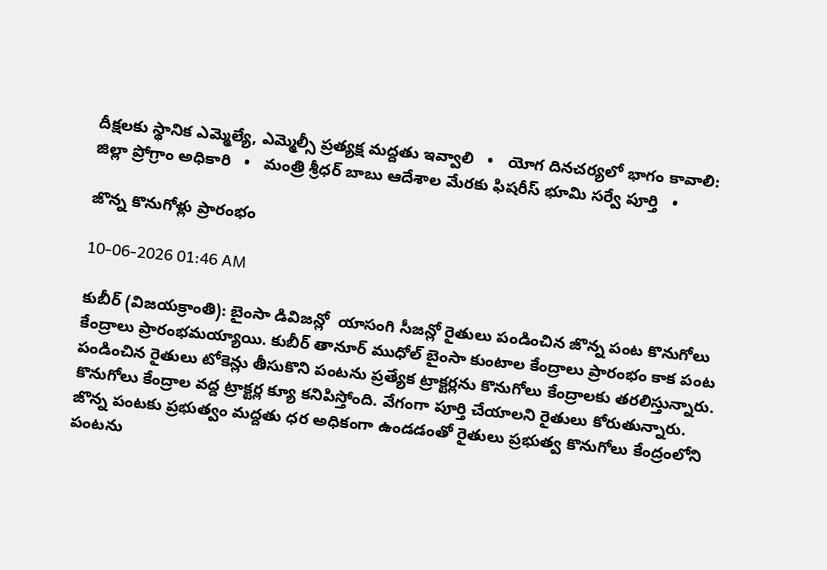దీక్షలకు స్థానిక ఎమ్మెల్యే, ఎమ్మెల్సీ ప్రత్యక్ష మద్దతు ఇవ్వాలి   •   యోగ దినచర్యలో భాగం కావాలి: జిల్లా ప్రోగ్రాం అధికారి   •   మంత్రి శ్రీధర్ బాబు ఆదేశాల మేరకు ఫిషరీస్ భూమి సర్వే పూర్తి   •

జొన్న కొనుగోళ్లు ప్రారంభం

10-06-2026 01:46 AM

కుబీర్ (విజయక్రాంతి): బైంసా డివిజన్లో  యాసంగి సీజన్లో రైతులు పండించిన జొన్న పంట కొనుగోలు కేంద్రాలు ప్రారంభమయ్యాయి. కుబీర్ తానూర్ ముధోల్ బైంసా కుంటాల కేంద్రాలు ప్రారంభం కాక పంట పండించిన రైతులు టోకెన్లు తీసుకొని పంటను ప్రత్యేక ట్రాక్టర్లను కొనుగోలు కేంద్రాలకు తరలిస్తున్నారు. కొనుగోలు కేంద్రాల వద్ద ట్రాక్టర్ల క్యూ కనిపిస్తోంది. వేగంగా పూర్తి చేయాలని రైతులు కోరుతున్నారు. జొన్న పంటకు ప్రభుత్వం మద్దతు ధర అధికంగా ఉండడంతో రైతులు ప్రభుత్వ కొనుగోలు కేంద్రంలోని పంటను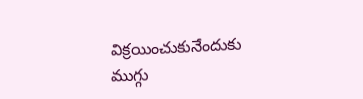విక్రయించుకునేందుకు ముగ్గు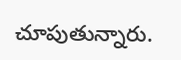చూపుతున్నారు.